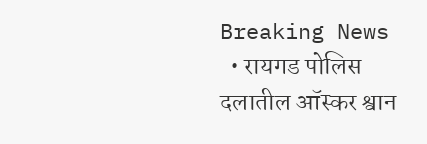Breaking News
  • रायगड पोलिस दलातील ऑस्कर श्वान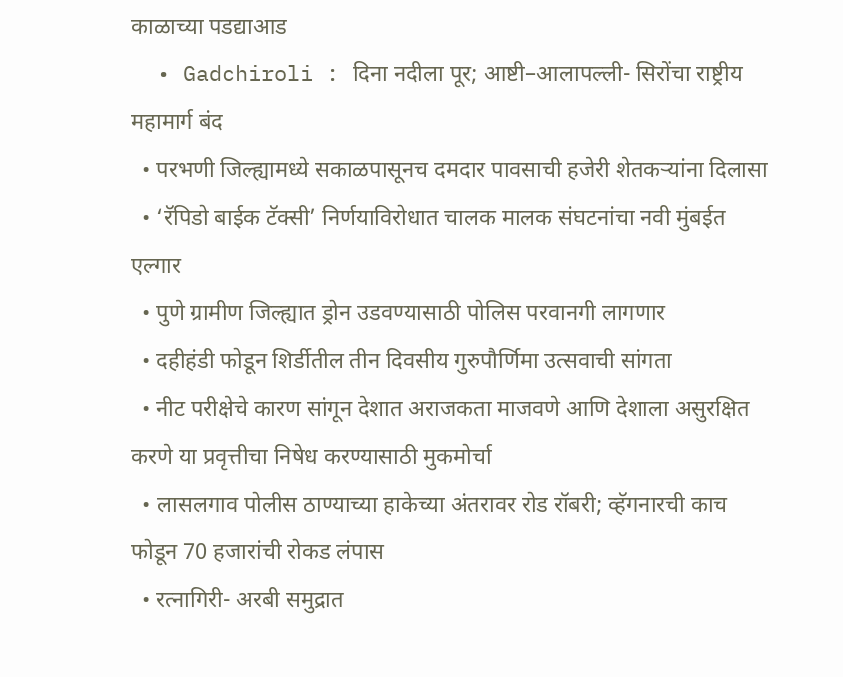काळाच्या पडद्याआड
  • Gadchiroli : दिना नदीला पूर; आष्टी–आलापल्ली- सिरोंचा राष्ट्रीय महामार्ग बंद
  • परभणी जिल्ह्यामध्ये सकाळपासूनच दमदार पावसाची हजेरी शेतकऱ्यांना दिलासा
  • ‘रॅपिडो बाईक टॅक्सी’ निर्णयाविरोधात चालक मालक संघटनांचा नवी मुंबईत एल्गार
  • पुणे ग्रामीण जिल्ह्यात ड्रोन उडवण्यासाठी पोलिस परवानगी लागणार
  • दहीहंडी फोडून शिर्डीतील तीन दिवसीय गुरुपौर्णिमा उत्सवाची सांगता
  • नीट परीक्षेचे कारण सांगून देशात अराजकता माजवणे आणि देशाला असुरक्षित करणे या प्रवृत्तीचा निषेध करण्यासाठी मुकमोर्चा
  • लासलगाव पोलीस ठाण्याच्या हाकेच्या अंतरावर रोड रॉबरी; व्हॅगनारची काच फोडून 70 हजारांची रोकड लंपास
  • रत्नागिरी- अरबी समुद्रात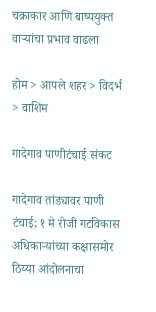चक्राकार आणि बाष्पयुक्त वाऱ्यांचा प्रभाव वाढला

होम > आपले शहर > विदर्भ > वाशिम

गादेगाव पाणीटंचाई संकट

गादेगाव तांड्यावर पाणी टंचाई; १ मे रोजी गटविकास अधिकाऱ्यांच्या कक्षासमोर ठिय्या आंदोलनाचा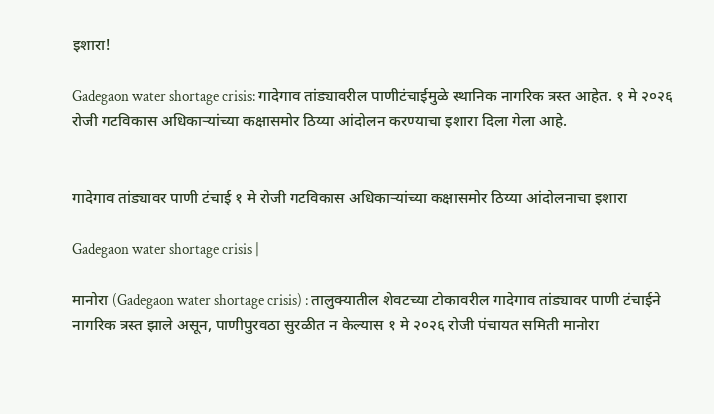इशारा!

Gadegaon water shortage crisis: गादेगाव तांड्यावरील पाणीटंचाईमुळे स्थानिक नागरिक त्रस्त आहेत. १ मे २०२६ रोजी गटविकास अधिकाऱ्यांच्या कक्षासमोर ठिय्या आंदोलन करण्याचा इशारा दिला गेला आहे.


गादेगाव तांड्यावर पाणी टंचाई १ मे रोजी गटविकास अधिकाऱ्यांच्या कक्षासमोर ठिय्या आंदोलनाचा इशारा

Gadegaon water shortage crisis |

मानोरा (Gadegaon water shortage crisis) : तालुक्यातील शेवटच्या टोकावरील गादेगाव तांड्यावर पाणी टंचाईने नागरिक त्रस्त झाले असून, पाणीपुरवठा सुरळीत न केल्यास १ मे २०२६ रोजी पंचायत समिती मानोरा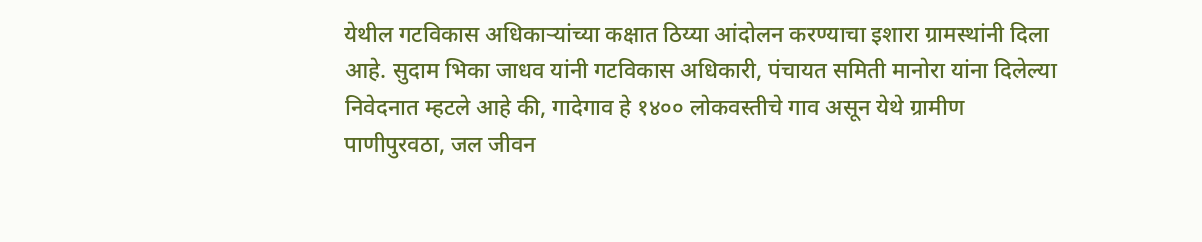येथील गटविकास अधिकाऱ्यांच्या कक्षात ठिय्या आंदोलन करण्याचा इशारा ग्रामस्थांनी दिला आहे. सुदाम भिका जाधव यांनी गटविकास अधिकारी, पंचायत समिती मानोरा यांना दिलेल्या निवेदनात म्हटले आहे की, गादेगाव हे १४०० लोकवस्तीचे गाव असून येथे ग्रामीण पाणीपुरवठा, जल जीवन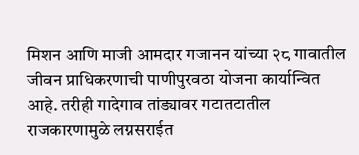मिशन आणि माजी आमदार गजानन यांच्या २८ गावातील जीवन प्राधिकरणाची पाणीपुरवठा योजना कार्यान्वित आहे. तरीही गादेगाव तांड्यावर गटातटातील राजकारणामुळे लग्नसराईत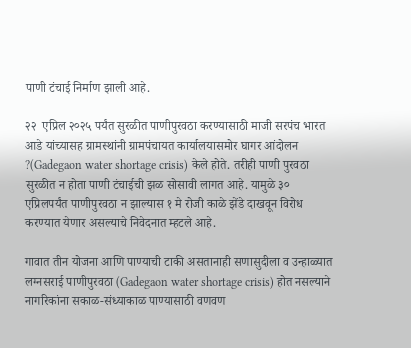पाणी टंचाई निर्माण झाली आहे.

२२  एप्रिल २०२५ पर्यंत सुरळीत पाणीपुरवठा करण्यासाठी माजी सरपंच भारत आडे यांच्यासह ग्रामस्थांनी ग्रामपंचायत कार्यालयासमोर घागर आंदोलन ?(Gadegaon water shortage crisis) केले होते. तरीही पाणी पुरवठा सुरळीत न होता पाणी टंचाईची झळ सोसावी लागत आहे. यामुळे ३० एप्रिलपर्यंत पाणीपुरवठा न झाल्यास १ मे रोजी काळे झेंडे दाखवून विरोध करण्यात येणार असल्याचे निवेदनात म्हटले आहे.

गावात तीन योजना आणि पाण्याची टाकी असतानाही सणासुदीला व उन्हाळ्यात लग्नसराई पाणीपुरवठा (Gadegaon water shortage crisis) होत नसल्याने नागरिकांना सकाळ-संध्याकाळ पाण्यासाठी वणवण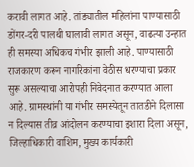करावी लागत आहे. तांड्यातील महिलांना पाण्यासाठी डोंगर-दरी पालथी घालावी लागत असून, वाढत्या उन्हात ही समस्या अधिकच गंभीर झाली आहे. पाण्यासाठी राजकारण करून नागरिकांना वेठीस धरण्याचा प्रकार सुरू असल्याचा आरोपही निवेदनात करण्यात आला आहे. ग्रामस्थांनी या गंभीर समस्येतून तातडीने दिलासा न दिल्यास तीव्र आंदोलन करण्याचा इशारा दिला असून, जिल्हाधिकारी वाशिम, मुख्य कार्यकारी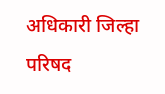अधिकारी जिल्हा परिषद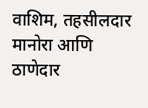वाशिम, तहसीलदार मानोरा आणि ठाणेदार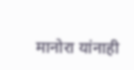मानोरा यांनाही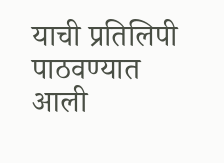याची प्रतिलिपी पाठवण्यात आली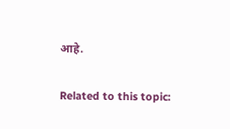आहे.

Related to this topic: